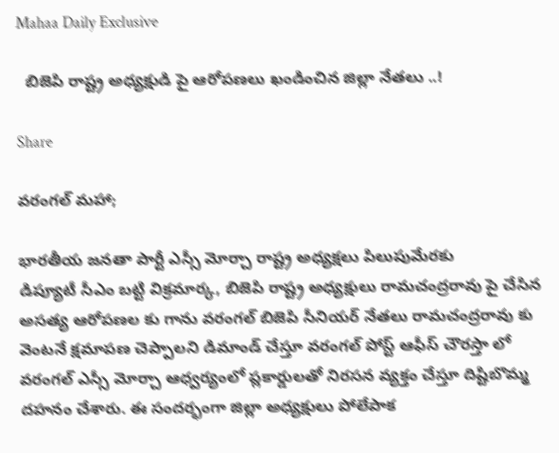Mahaa Daily Exclusive

  బిజెపి రాష్ట్ర అధ్యక్షుడి పై ఆరోపణలు ఖండించిన జిల్లా నేతలు ..!

Share

వరంగల్ మహా;

భారతీయ జనతా పార్టీ ఎస్సీ మోర్చా రాష్ట్ర అధ్యక్షలు పిలుపుమేరకు
డిప్యూటీ సీఎం బట్టి విక్రమార్క, బిజెపి రాష్ట్ర అధ్యక్షులు రామచంద్రరావు పై చేసిన అసత్య ఆరోపణల కు గాను వరంగల్ బిజెపి సీనియర్ నేతలు రామచంద్రరావు కు వెంటనే క్షమాపణ చెప్పాలని డిమాండ్ చేస్తూ వరంగల్ పోస్ట్ ఆఫీస్ చౌరస్తా లో వరంగల్ ఎస్సీ మోర్చా ఆధ్వర్యంలో ప్లకార్డులతో నిరసన వ్యక్తం చేస్తూ దిష్టిబొమ్మ దహనం చేశారు. ఈ సందర్భంగా జిల్లా అధ్యక్షులు పోలేపాక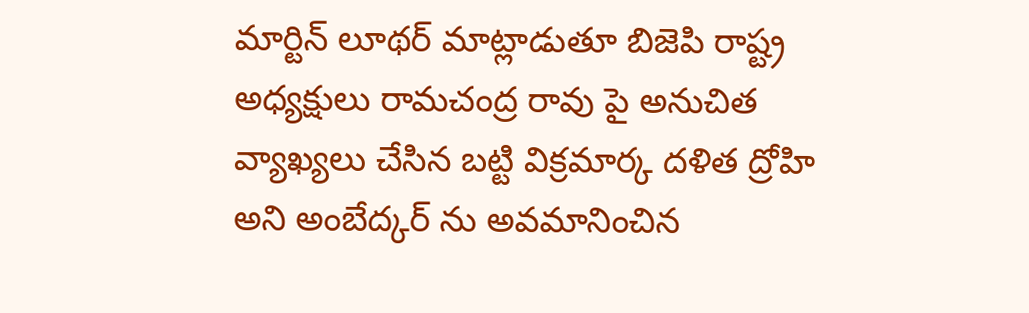మార్టిన్ లూథర్ మాట్లాడుతూ బిజెపి రాష్ట్ర అధ్యక్షులు రామచంద్ర రావు పై అనుచిత వ్యాఖ్యలు చేసిన బట్టి విక్రమార్క దళిత ద్రోహి అని అంబేద్కర్ ను అవమానించిన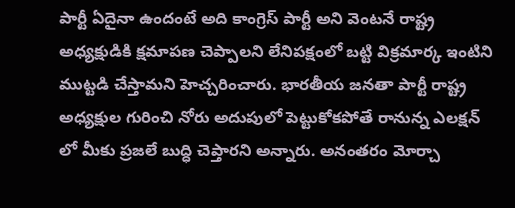పార్టీ ఏదైనా ఉందంటే అది కాంగ్రెస్ పార్టీ అని వెంటనే రాష్ట్ర అధ్యక్షుడికి క్షమాపణ చెప్పాలని లేనిపక్షంలో బట్టి విక్రమార్క ఇంటిని ముట్టడి చేస్తామని హెచ్చరించారు. భారతీయ జనతా పార్టీ రాష్ట్ర అధ్యక్షుల గురించి నోరు అదుపులో పెట్టుకోకపోతే రానున్న ఎలక్షన్ లో మీకు ప్రజలే బుద్ధి చెప్తారని అన్నారు. అనంతరం మోర్చా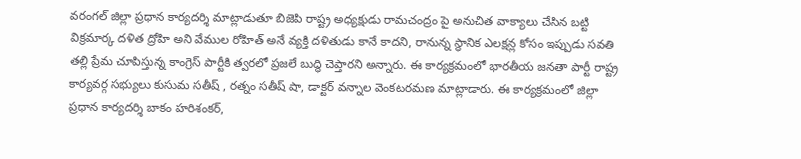వరంగల్ జిల్లా ప్రధాన కార్యదర్శి మాట్లాడుతూ బిజెపి రాష్ట్ర అధ్యక్షుడు రామచంద్రం పై అనుచిత వాక్యాలు చేసిన బట్టి విక్రమార్క దళిత ద్రోహి అని వేముల రోహిత్ అనే వ్యక్తి దళితుడు కానే కాదని, రానున్న స్థానిక ఎలక్షన్ల కోసం ఇప్పుడు సవతి తల్లి ప్రేమ చూపిస్తున్న కాంగ్రెస్ పార్టీకి త్వరలో ప్రజలే బుద్ధి చెప్తారని అన్నారు. ఈ కార్యక్రమంలో భారతీయ జనతా పార్టీ రాష్ట్ర కార్యవర్గ సభ్యులు కుసుమ సతీష్ , రత్నం సతీష్ షా, డాక్టర్ వన్నాల వెంకటరమణ మాట్లాడారు. ఈ కార్యక్రమంలో జిల్లా ప్రధాన కార్యదర్శి బాకం హరిశంకర్,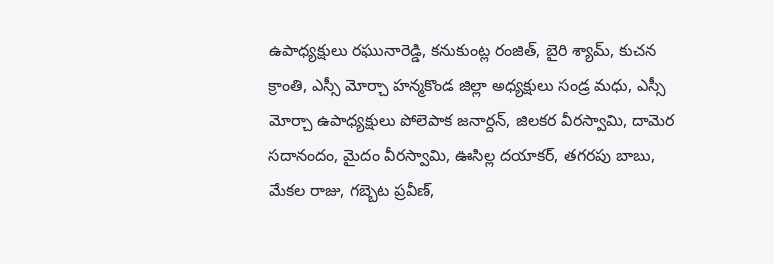ఉపాధ్యక్షులు రఘునారెడ్డి, కనుకుంట్ల రంజిత్, బైరి శ్యామ్, కుచన క్రాంతి, ఎస్సీ మోర్చా హన్మకొండ జిల్లా అధ్యక్షులు సండ్ర మధు, ఎస్సీ మోర్చా ఉపాధ్యక్షులు పోలెపాక జనార్దన్, జిలకర వీరస్వామి, దామెర సదానందం, మైదం వీరస్వామి, ఊసిల్ల దయాకర్, తగరపు బాబు, మేకల రాజు, గబ్బెట ప్రవీణ్,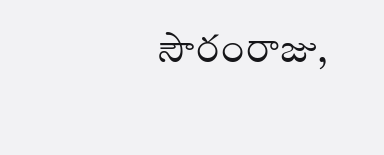సౌరంరాజు,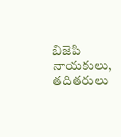బిజెపి నాయకులు, తదితరులు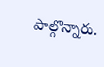పాల్గొన్నారు.